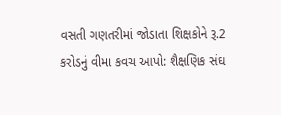વસતી ગણતરીમાં જોડાતા શિક્ષકોને રૂ.2 કરોડનું વીમા કવચ આપો: શૈક્ષણિક સંઘ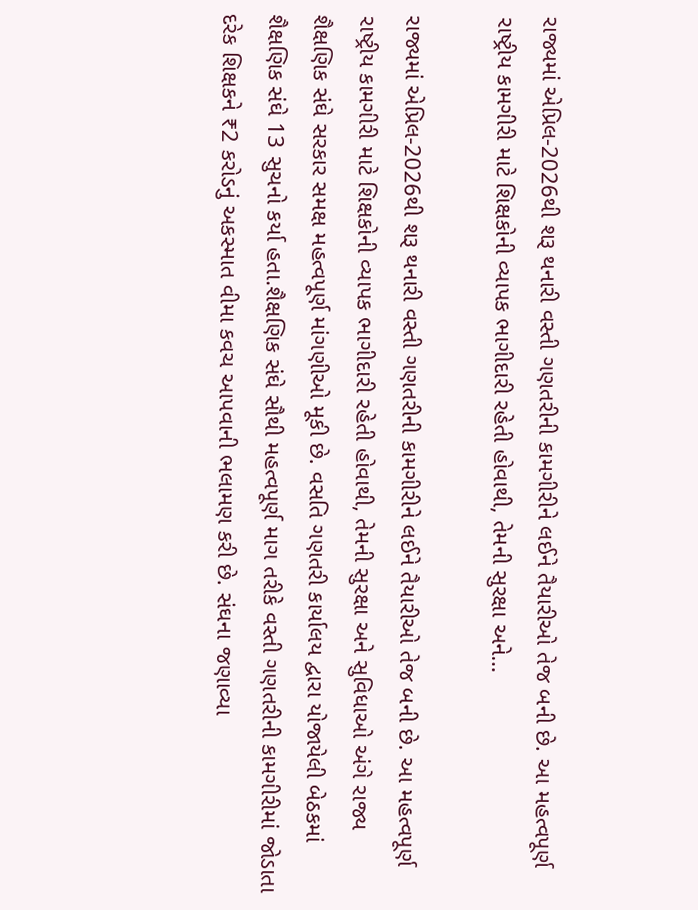રાજ્યમાં એપ્રિલ-2026થી શરૂ થનારી વસ્તી ગણતરીની કામગીરીને લઈને તૈયારીઓ તેજ બની છે. આ મહત્વપૂર્ણ રાષ્ટ્રીય કામગીરી માટે શિક્ષકોની વ્યાપક ભાગીદારી રહેતી હોવાથી, તેમની સુરક્ષા અને…

રાજ્યમાં એપ્રિલ-2026થી શરૂ થનારી વસ્તી ગણતરીની કામગીરીને લઈને તૈયારીઓ તેજ બની છે. આ મહત્વપૂર્ણ રાષ્ટ્રીય કામગીરી માટે શિક્ષકોની વ્યાપક ભાગીદારી રહેતી હોવાથી, તેમની સુરક્ષા અને સુવિધાઓ અંગે રાજ્ય શૈક્ષણિક સંઘે સરકાર સમક્ષ મહત્વપૂર્ણ માંગણીઓ મૂકી છે. વસતિ ગણતરી કાર્યાલય દ્વારા યોજાયેલી બેઠકમાં શૈક્ષણિક સંઘે 13 સુચનો કર્યા હતા.શૈક્ષણિક સંઘે સૌથી મહત્વપૂર્ણ માગ તરીકે વસ્તી ગણતરીની કામગીરીમાં જોડાતા દરેક શિક્ષકને ₹2 કરોડનું અકસ્માત વીમા કવચ આપવાની ભલામણ કરી છે. સંઘના જણાવ્યા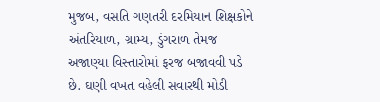મુજબ, વસતિ ગણતરી દરમિયાન શિક્ષકોને અંતરિયાળ, ગ્રામ્ય, ડુંગરાળ તેમજ અજાણ્યા વિસ્તારોમાં ફરજ બજાવવી પડે છે. ઘણી વખત વહેલી સવારથી મોડી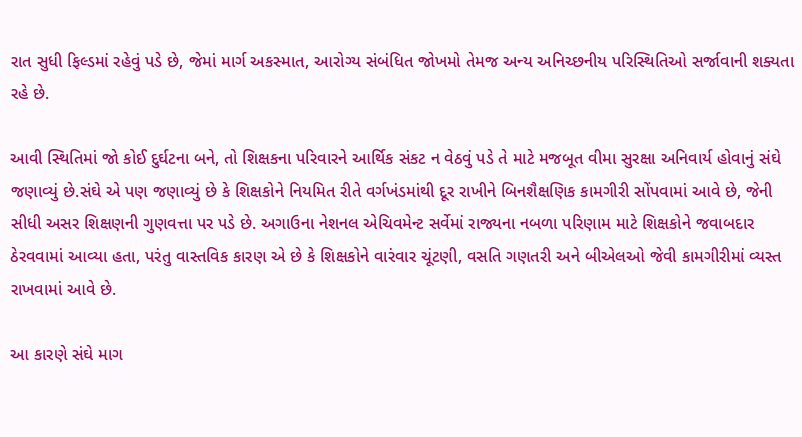રાત સુધી ફિલ્ડમાં રહેવું પડે છે, જેમાં માર્ગ અકસ્માત, આરોગ્ય સંબંધિત જોખમો તેમજ અન્ય અનિચ્છનીય પરિસ્થિતિઓ સર્જાવાની શક્યતા રહે છે.

આવી સ્થિતિમાં જો કોઈ દુર્ઘટના બને, તો શિક્ષકના પરિવારને આર્થિક સંકટ ન વેઠવું પડે તે માટે મજબૂત વીમા સુરક્ષા અનિવાર્ય હોવાનું સંઘે જણાવ્યું છે.સંઘે એ પણ જણાવ્યું છે કે શિક્ષકોને નિયમિત રીતે વર્ગખંડમાંથી દૂર રાખીને બિનશૈક્ષણિક કામગીરી સોંપવામાં આવે છે, જેની સીધી અસર શિક્ષણની ગુણવત્તા પર પડે છે. અગાઉના નેશનલ એચિવમેન્ટ સર્વેમાં રાજ્યના નબળા પરિણામ માટે શિક્ષકોને જવાબદાર ઠેરવવામાં આવ્યા હતા, પરંતુ વાસ્તવિક કારણ એ છે કે શિક્ષકોને વારંવાર ચૂંટણી, વસતિ ગણતરી અને બીએલઓ જેવી કામગીરીમાં વ્યસ્ત રાખવામાં આવે છે.

આ કારણે સંઘે માગ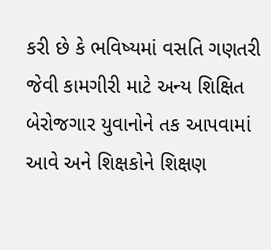કરી છે કે ભવિષ્યમાં વસતિ ગણતરી જેવી કામગીરી માટે અન્ય શિક્ષિત બેરોજગાર યુવાનોને તક આપવામાં આવે અને શિક્ષકોને શિક્ષણ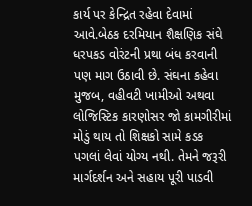કાર્ય પર કેન્દ્રિત રહેવા દેવામાં આવે.બેઠક દરમિયાન શૈક્ષણિક સંઘે ધરપકડ વોરંટની પ્રથા બંધ કરવાની પણ માગ ઉઠાવી છે. સંઘના કહેવા મુજબ, વહીવટી ખામીઓ અથવા લોજિસ્ટિક કારણોસર જો કામગીરીમાં મોડું થાય તો શિક્ષકો સામે કડક પગલાં લેવાં યોગ્ય નથી. તેમને જરૂરી માર્ગદર્શન અને સહાય પૂરી પાડવી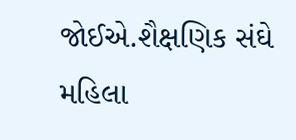જોઈએ.શૈક્ષણિક સંઘે મહિલા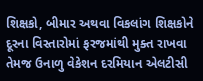શિક્ષકો, બીમાર અથવા વિકલાંગ શિક્ષકોને દૂરના વિસ્તારોમાં ફરજમાંથી મુક્ત રાખવા તેમજ ઉનાળુ વેકેશન દરમિયાન એલટીસી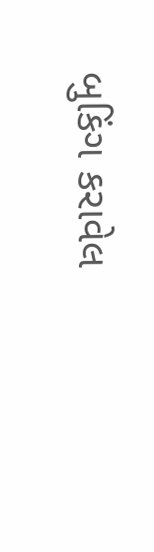બુકિંગ કરાવેલ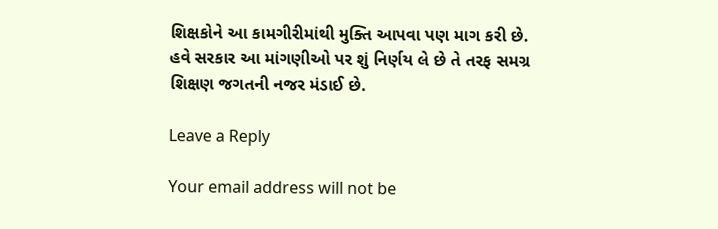શિક્ષકોને આ કામગીરીમાંથી મુક્તિ આપવા પણ માગ કરી છે. હવે સરકાર આ માંગણીઓ પર શું નિર્ણય લે છે તે તરફ સમગ્ર શિક્ષણ જગતની નજર મંડાઈ છે.

Leave a Reply

Your email address will not be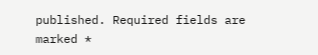published. Required fields are marked *